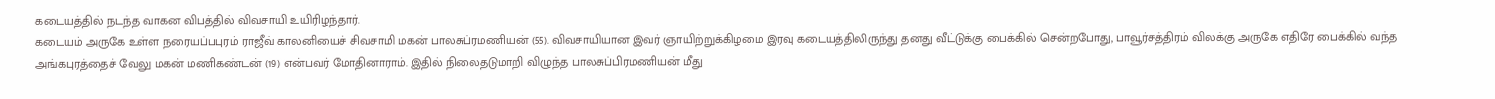கடையத்தில் நடந்த வாகன விபத்தில் விவசாயி உயிரிழந்தார்.
கடையம் அருகே உள்ள நரையப்பபுரம் ராஜீவ் காலனியைச் சிவசாமி மகன் பாலசுப்ரமணியன் (55). விவசாயியான இவர் ஞாயிற்றுக்கிழமை இரவு கடையத்திலிருந்து தனது வீட்டுக்கு பைக்கில் சென்றபோது, பாவூர்சத்திரம் விலக்கு அருகே எதிரே பைக்கில் வந்த அங்கபுரத்தைச் வேலு மகன் மணிகண்டன் (19) என்பவர் மோதினாராம். இதில் நிலைதடுமாறி விழுந்த பாலசுப்பிரமணியன் மீது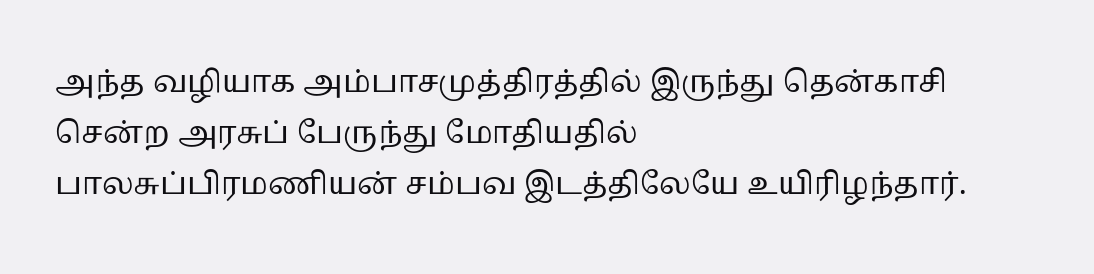அந்த வழியாக அம்பாசமுத்திரத்தில் இருந்து தென்காசி சென்ற அரசுப் பேருந்து மோதியதில் பாலசுப்பிரமணியன் சம்பவ இடத்திலேயே உயிரிழந்தார்.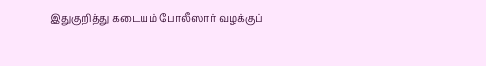இதுகுறித்து கடையம் போலீஸார் வழக்குப்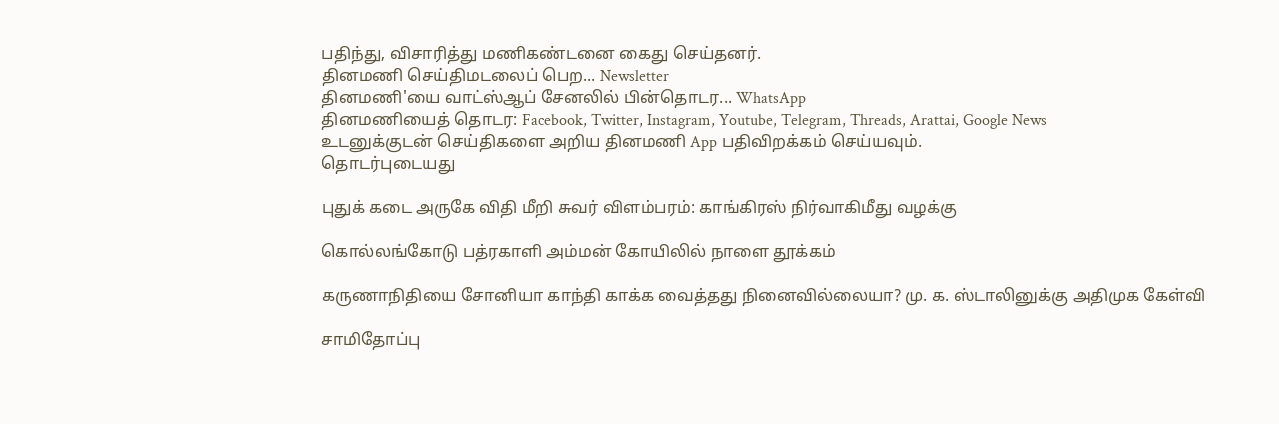பதிந்து, விசாரித்து மணிகண்டனை கைது செய்தனர்.
தினமணி செய்திமடலைப் பெற... Newsletter
தினமணி'யை வாட்ஸ்ஆப் சேனலில் பின்தொடர... WhatsApp
தினமணியைத் தொடர: Facebook, Twitter, Instagram, Youtube, Telegram, Threads, Arattai, Google News
உடனுக்குடன் செய்திகளை அறிய தினமணி App பதிவிறக்கம் செய்யவும்.
தொடர்புடையது

புதுக் கடை அருகே விதி மீறி சுவர் விளம்பரம்: காங்கிரஸ் நிர்வாகிமீது வழக்கு

கொல்லங்கோடு பத்ரகாளி அம்மன் கோயிலில் நாளை தூக்கம்

கருணாநிதியை சோனியா காந்தி காக்க வைத்தது நினைவில்லையா? மு. க. ஸ்டாலினுக்கு அதிமுக கேள்வி

சாமிதோப்பு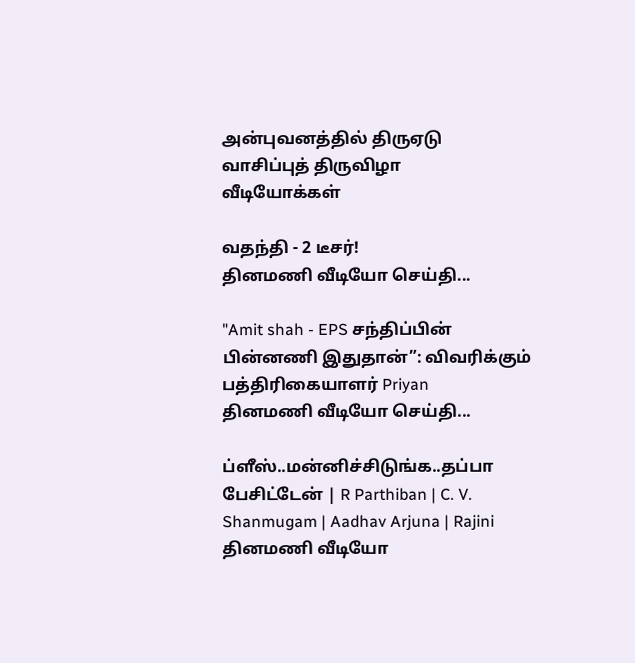அன்புவனத்தில் திருஏடு வாசிப்புத் திருவிழா
வீடியோக்கள்

வதந்தி - 2 டீசர்!
தினமணி வீடியோ செய்தி...

"Amit shah - EPS சந்திப்பின் பின்னணி இதுதான்”: விவரிக்கும் பத்திரிகையாளர் Priyan
தினமணி வீடியோ செய்தி...

ப்ளீஸ்..மன்னிச்சிடுங்க..தப்பா பேசிட்டேன் | R Parthiban | C. V. Shanmugam | Aadhav Arjuna | Rajini
தினமணி வீடியோ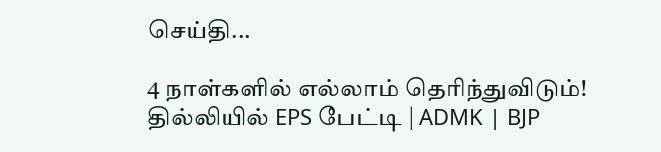செய்தி...

4 நாள்களில் எல்லாம் தெரிந்துவிடும்! தில்லியில் EPS பேட்டி | ADMK | BJP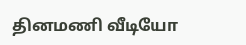தினமணி வீடியோ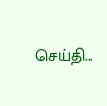செய்தி...